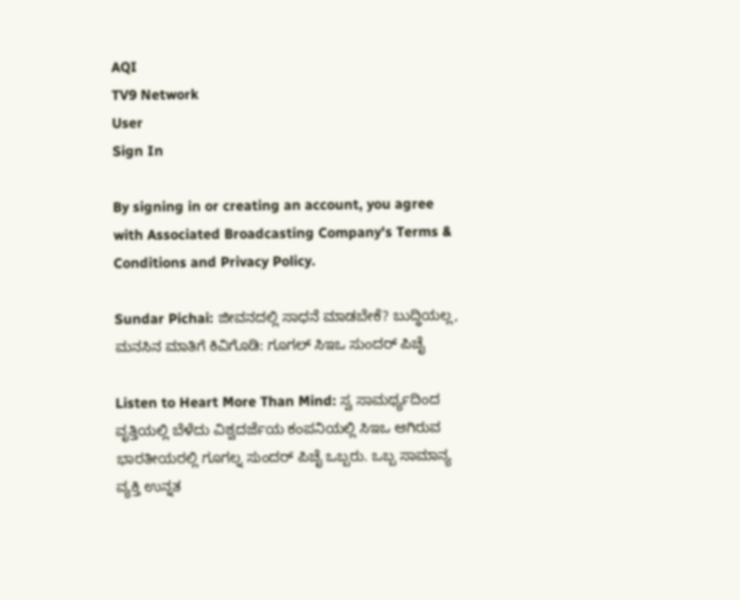AQI
TV9 Network
User
Sign In

By signing in or creating an account, you agree with Associated Broadcasting Company's Terms & Conditions and Privacy Policy.

Sundar Pichai: ಜೀವನದಲ್ಲಿ ಸಾಧನೆ ಮಾಡಬೇಕೆ? ಬುದ್ಧಿಯಲ್ಲ, ಮನಸಿನ ಮಾತಿಗೆ ಕಿವಿಗೊಡಿ: ಗೂಗಲ್ ಸಿಇಒ ಸುಂದರ್ ಪಿಚೈ

Listen to Heart More Than Mind: ಸ್ವ ಸಾಮರ್ಥ್ಯದಿಂದ ವೃತ್ತಿಯಲ್ಲಿ ಬೆಳೆದು ವಿಶ್ವದರ್ಜೆಯ ಕಂಪನಿಯಲ್ಲಿ ಸಿಇಒ ಆಗಿರುವ ಭಾರತೀಯರಲ್ಲಿ ಗೂಗಲ್ನ ಸುಂದರ್ ಪಿಚೈ ಒಬ್ಬರು. ಒಬ್ಬ ಸಾಮಾನ್ಯ ವ್ಯಕ್ತಿ ಉನ್ನತ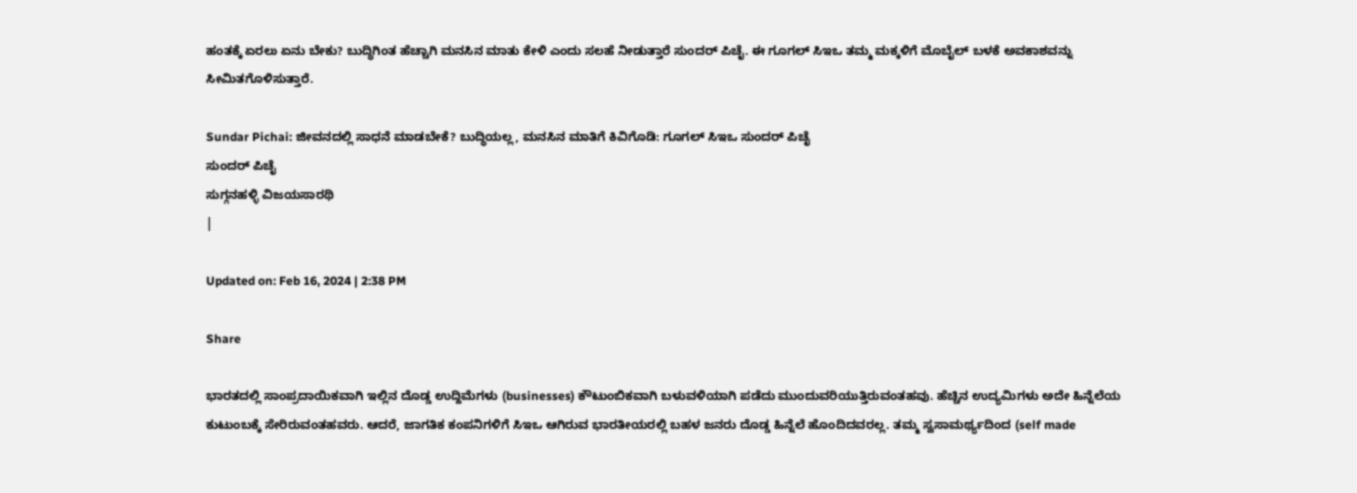ಹಂತಕ್ಕೆ ಏರಲು ಏನು ಬೇಕು? ಬುದ್ಧಿಗಿಂತ ಹೆಚ್ಚಾಗಿ ಮನಸಿನ ಮಾತು ಕೇಳಿ ಎಂದು ಸಲಹೆ ನೀಡುತ್ತಾರೆ ಸುಂದರ್ ಪಿಚೈ. ಈ ಗೂಗಲ್ ಸಿಇಒ ತಮ್ಮ ಮಕ್ಕಳಿಗೆ ಮೊಬೈಲ್ ಬಳಕೆ ಅವಕಾಶವನ್ನು ಸೀಮಿತಗೊಳಿಸುತ್ತಾರೆ.

Sundar Pichai: ಜೀವನದಲ್ಲಿ ಸಾಧನೆ ಮಾಡಬೇಕೆ? ಬುದ್ಧಿಯಲ್ಲ, ಮನಸಿನ ಮಾತಿಗೆ ಕಿವಿಗೊಡಿ: ಗೂಗಲ್ ಸಿಇಒ ಸುಂದರ್ ಪಿಚೈ
ಸುಂದರ್ ಪಿಚೈ
ಸುಗ್ಗನಹಳ್ಳಿ ವಿಜಯಸಾರಥಿ
|

Updated on: Feb 16, 2024 | 2:38 PM

Share

ಭಾರತದಲ್ಲಿ ಸಾಂಪ್ರದಾಯಿಕವಾಗಿ ಇಲ್ಲಿನ ದೊಡ್ಡ ಉದ್ದಿಮೆಗಳು (businesses) ಕೌಟುಂಬಿಕವಾಗಿ ಬಳುವಳಿಯಾಗಿ ಪಡೆದು ಮುಂದುವರಿಯುತ್ತಿರುವಂತಹವು. ಹೆಚ್ಚಿನ ಉದ್ಯಮಿಗಳು ಅದೇ ಹಿನ್ನೆಲೆಯ ಕುಟುಂಬಕ್ಕೆ ಸೇರಿರುವಂತಹವರು. ಆದರೆ, ಜಾಗತಿಕ ಕಂಪನಿಗಳಿಗೆ ಸಿಇಒ ಆಗಿರುವ ಭಾರತೀಯರಲ್ಲಿ ಬಹಳ ಜನರು ದೊಡ್ಡ ಹಿನ್ನೆಲೆ ಹೊಂದಿದವರಲ್ಲ. ತಮ್ಮ ಸ್ವಸಾಮರ್ಥ್ಯದಿಂದ (self made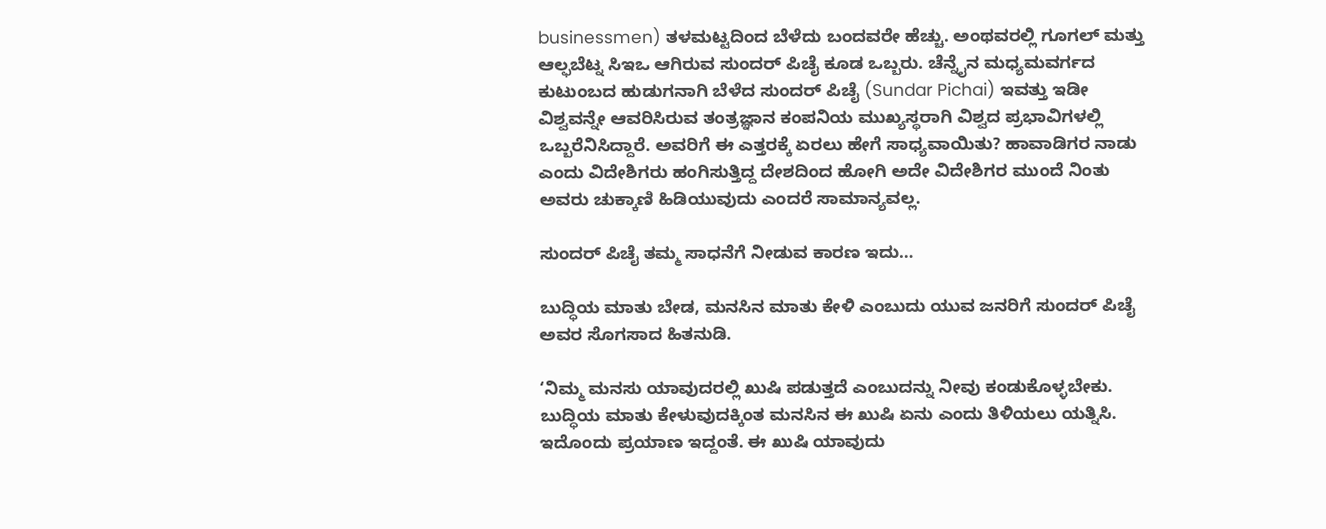businessmen) ತಳಮಟ್ಟದಿಂದ ಬೆಳೆದು ಬಂದವರೇ ಹೆಚ್ಚು. ಅಂಥವರಲ್ಲಿ ಗೂಗಲ್ ಮತ್ತು ಆಲ್ಫಬೆಟ್ನ ಸಿಇಒ ಆಗಿರುವ ಸುಂದರ್ ಪಿಚೈ ಕೂಡ ಒಬ್ಬರು. ಚೆನ್ನೈನ ಮಧ್ಯಮವರ್ಗದ ಕುಟುಂಬದ ಹುಡುಗನಾಗಿ ಬೆಳೆದ ಸುಂದರ್ ಪಿಚೈ (Sundar Pichai) ಇವತ್ತು ಇಡೀ ವಿಶ್ವವನ್ನೇ ಆವರಿಸಿರುವ ತಂತ್ರಜ್ಞಾನ ಕಂಪನಿಯ ಮುಖ್ಯಸ್ಥರಾಗಿ ವಿಶ್ವದ ಪ್ರಭಾವಿಗಳಲ್ಲಿ ಒಬ್ಬರೆನಿಸಿದ್ದಾರೆ. ಅವರಿಗೆ ಈ ಎತ್ತರಕ್ಕೆ ಏರಲು ಹೇಗೆ ಸಾಧ್ಯವಾಯಿತು? ಹಾವಾಡಿಗರ ನಾಡು ಎಂದು ವಿದೇಶಿಗರು ಹಂಗಿಸುತ್ತಿದ್ದ ದೇಶದಿಂದ ಹೋಗಿ ಅದೇ ವಿದೇಶಿಗರ ಮುಂದೆ ನಿಂತು ಅವರು ಚುಕ್ಕಾಣಿ ಹಿಡಿಯುವುದು ಎಂದರೆ ಸಾಮಾನ್ಯವಲ್ಲ.

ಸುಂದರ್ ಪಿಚೈ ತಮ್ಮ ಸಾಧನೆಗೆ ನೀಡುವ ಕಾರಣ ಇದು…

ಬುದ್ಧಿಯ ಮಾತು ಬೇಡ, ಮನಸಿನ ಮಾತು ಕೇಳಿ ಎಂಬುದು ಯುವ ಜನರಿಗೆ ಸುಂದರ್ ಪಿಚೈ ಅವರ ಸೊಗಸಾದ ಹಿತನುಡಿ.

‘ನಿಮ್ಮ ಮನಸು ಯಾವುದರಲ್ಲಿ ಖುಷಿ ಪಡುತ್ತದೆ ಎಂಬುದನ್ನು ನೀವು ಕಂಡುಕೊಳ್ಳಬೇಕು. ಬುದ್ಧಿಯ ಮಾತು ಕೇಳುವುದಕ್ಕಿಂತ ಮನಸಿನ ಈ ಖುಷಿ ಏನು ಎಂದು ತಿಳಿಯಲು ಯತ್ನಿಸಿ. ಇದೊಂದು ಪ್ರಯಾಣ ಇದ್ದಂತೆ. ಈ ಖುಷಿ ಯಾವುದು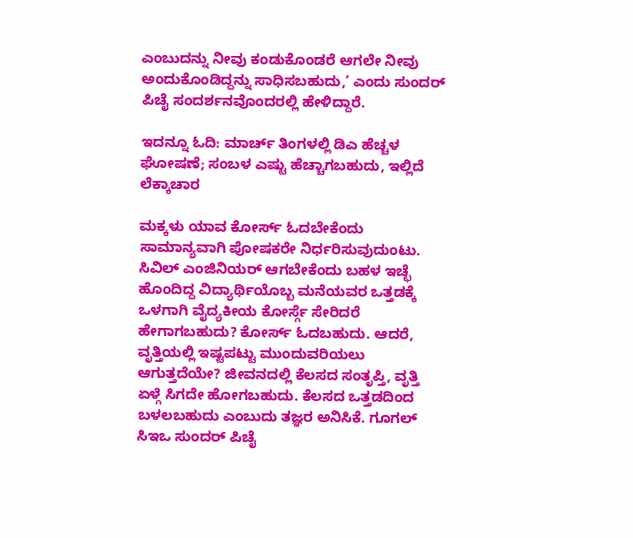ಎಂಬುದನ್ನು ನೀವು ಕಂಡುಕೊಂಡರೆ ಆಗಲೇ ನೀವು ಅಂದುಕೊಂಡಿದ್ದನ್ನು ಸಾಧಿಸಬಹುದು,’ ಎಂದು ಸುಂದರ್ ಪಿಚೈ ಸಂದರ್ಶನವೊಂದರಲ್ಲಿ ಹೇಳಿದ್ದಾರೆ.

ಇದನ್ನೂ ಓದಿ: ಮಾರ್ಚ್ ತಿಂಗಳಲ್ಲಿ ಡಿಎ ಹೆಚ್ಚಳ ಘೋಷಣೆ; ಸಂಬಳ ಎಷ್ಟು ಹೆಚ್ಚಾಗಬಹುದು, ಇಲ್ಲಿದೆ ಲೆಕ್ಕಾಚಾರ

ಮಕ್ಕಳು ಯಾವ ಕೋರ್ಸ್ ಓದಬೇಕೆಂದು ಸಾಮಾನ್ಯವಾಗಿ ಪೋಷಕರೇ ನಿರ್ಧರಿಸುವುದುಂಟು. ಸಿವಿಲ್ ಎಂಜಿನಿಯರ್ ಆಗಬೇಕೆಂದು ಬಹಳ ಇಚ್ಛೆ ಹೊಂದಿದ್ದ ವಿದ್ಯಾರ್ಥಿಯೊಬ್ಬ ಮನೆಯವರ ಒತ್ತಡಕ್ಕೆ ಒಳಗಾಗಿ ವೈದ್ಯಕೀಯ ಕೋರ್ಸ್ಗೆ ಸೇರಿದರೆ ಹೇಗಾಗಬಹುದು? ಕೋರ್ಸ್ ಓದಬಹುದು. ಆದರೆ, ವೃತ್ತಿಯಲ್ಲಿ ಇಷ್ಟಪಟ್ಟು ಮುಂದುವರಿಯಲು ಆಗುತ್ತದೆಯೇ? ಜೀವನದಲ್ಲಿ ಕೆಲಸದ ಸಂತೃಪ್ತಿ, ವೃತ್ತಿ ಏಳ್ಗೆ ಸಿಗದೇ ಹೋಗಬಹುದು. ಕೆಲಸದ ಒತ್ತಡದಿಂದ ಬಳಲಬಹುದು ಎಂಬುದು ತಜ್ಞರ ಅನಿಸಿಕೆ. ಗೂಗಲ್ ಸಿಇಒ ಸುಂದರ್ ಪಿಚೈ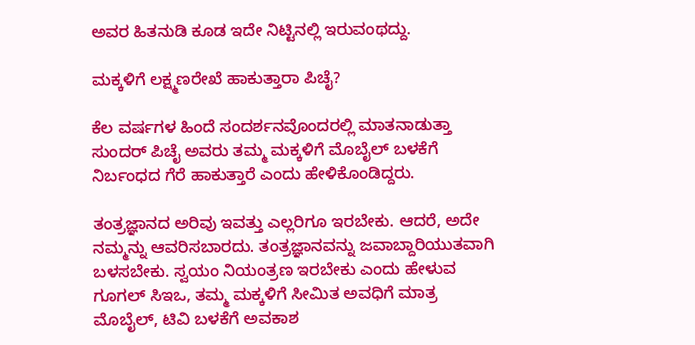ಅವರ ಹಿತನುಡಿ ಕೂಡ ಇದೇ ನಿಟ್ಟಿನಲ್ಲಿ ಇರುವಂಥದ್ದು.

ಮಕ್ಕಳಿಗೆ ಲಕ್ಷ್ಮಣರೇಖೆ ಹಾಕುತ್ತಾರಾ ಪಿಚೈ?

ಕೆಲ ವರ್ಷಗಳ ಹಿಂದೆ ಸಂದರ್ಶನವೊಂದರಲ್ಲಿ ಮಾತನಾಡುತ್ತಾ ಸುಂದರ್ ಪಿಚೈ ಅವರು ತಮ್ಮ ಮಕ್ಕಳಿಗೆ ಮೊಬೈಲ್ ಬಳಕೆಗೆ ನಿರ್ಬಂಧದ ಗೆರೆ ಹಾಕುತ್ತಾರೆ ಎಂದು ಹೇಳಿಕೊಂಡಿದ್ದರು.

ತಂತ್ರಜ್ಞಾನದ ಅರಿವು ಇವತ್ತು ಎಲ್ಲರಿಗೂ ಇರಬೇಕು. ಆದರೆ, ಅದೇ ನಮ್ಮನ್ನು ಆವರಿಸಬಾರದು. ತಂತ್ರಜ್ಞಾನವನ್ನು ಜವಾಬ್ದಾರಿಯುತವಾಗಿ ಬಳಸಬೇಕು. ಸ್ವಯಂ ನಿಯಂತ್ರಣ ಇರಬೇಕು ಎಂದು ಹೇಳುವ ಗೂಗಲ್ ಸಿಇಒ, ತಮ್ಮ ಮಕ್ಕಳಿಗೆ ಸೀಮಿತ ಅವಧಿಗೆ ಮಾತ್ರ ಮೊಬೈಲ್, ಟಿವಿ ಬಳಕೆಗೆ ಅವಕಾಶ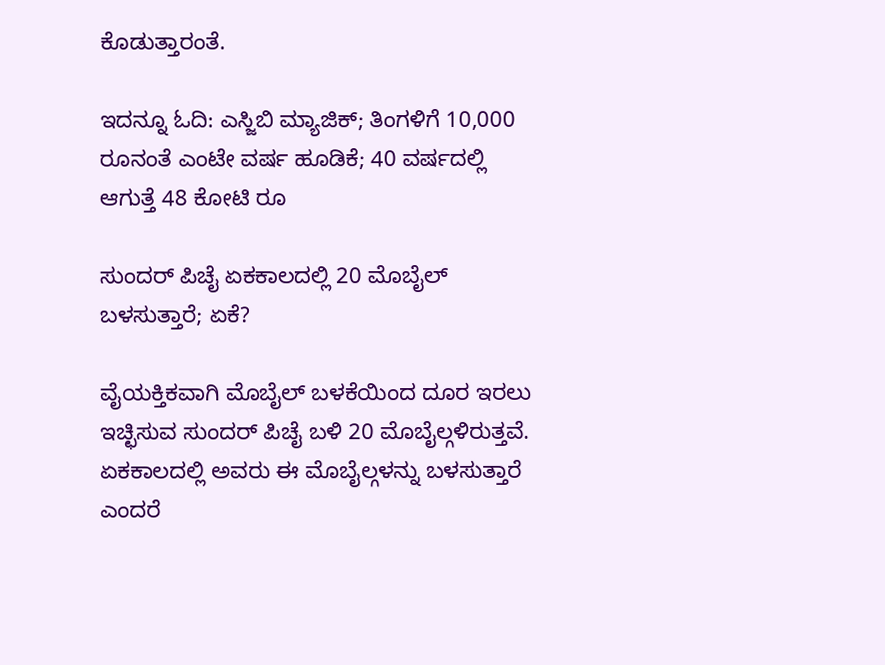ಕೊಡುತ್ತಾರಂತೆ.

ಇದನ್ನೂ ಓದಿ: ಎಸ್ಜಿಬಿ ಮ್ಯಾಜಿಕ್; ತಿಂಗಳಿಗೆ 10,000 ರೂನಂತೆ ಎಂಟೇ ವರ್ಷ ಹೂಡಿಕೆ; 40 ವರ್ಷದಲ್ಲಿ ಆಗುತ್ತೆ 48 ಕೋಟಿ ರೂ

ಸುಂದರ್ ಪಿಚೈ ಏಕಕಾಲದಲ್ಲಿ 20 ಮೊಬೈಲ್ ಬಳಸುತ್ತಾರೆ; ಏಕೆ?

ವೈಯಕ್ತಿಕವಾಗಿ ಮೊಬೈಲ್ ಬಳಕೆಯಿಂದ ದೂರ ಇರಲು ಇಚ್ಛಿಸುವ ಸುಂದರ್ ಪಿಚೈ ಬಳಿ 20 ಮೊಬೈಲ್ಗಳಿರುತ್ತವೆ. ಏಕಕಾಲದಲ್ಲಿ ಅವರು ಈ ಮೊಬೈಲ್ಗಳನ್ನು ಬಳಸುತ್ತಾರೆ ಎಂದರೆ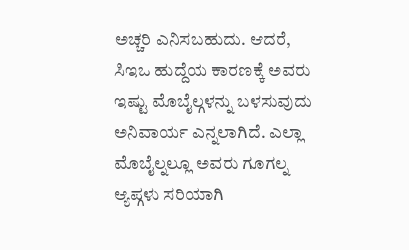ಅಚ್ಚರಿ ಎನಿಸಬಹುದು. ಆದರೆ, ಸಿಇಒ ಹುದ್ದೆಯ ಕಾರಣಕ್ಕೆ ಅವರು ಇಷ್ಟು ಮೊಬೈಲ್ಗಳನ್ನು ಬಳಸುವುದು ಅನಿವಾರ್ಯ ಎನ್ನಲಾಗಿದೆ. ಎಲ್ಲಾ ಮೊಬೈಲ್ನಲ್ಲೂ ಅವರು ಗೂಗಲ್ನ ಆ್ಯಪ್ಗಳು ಸರಿಯಾಗಿ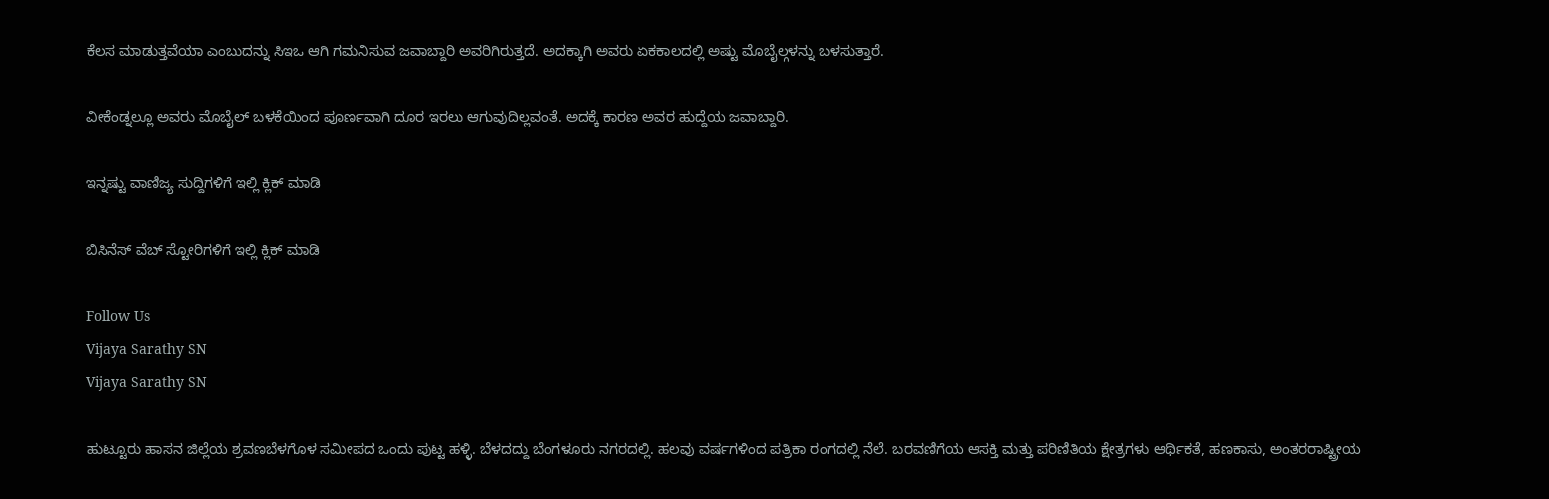ಕೆಲಸ ಮಾಡುತ್ತವೆಯಾ ಎಂಬುದನ್ನು ಸಿಇಒ ಆಗಿ ಗಮನಿಸುವ ಜವಾಬ್ದಾರಿ ಅವರಿಗಿರುತ್ತದೆ. ಅದಕ್ಕಾಗಿ ಅವರು ಏಕಕಾಲದಲ್ಲಿ ಅಷ್ಟು ಮೊಬೈಲ್ಗಳನ್ನು ಬಳಸುತ್ತಾರೆ.

ವೀಕೆಂಡ್ನಲ್ಲೂ ಅವರು ಮೊಬೈಲ್ ಬಳಕೆಯಿಂದ ಪೂರ್ಣವಾಗಿ ದೂರ ಇರಲು ಆಗುವುದಿಲ್ಲವಂತೆ. ಅದಕ್ಕೆ ಕಾರಣ ಅವರ ಹುದ್ದೆಯ ಜವಾಬ್ದಾರಿ.

ಇನ್ನಷ್ಟು ವಾಣಿಜ್ಯ ಸುದ್ದಿಗಳಿಗೆ ಇಲ್ಲಿ ಕ್ಲಿಕ್ ಮಾಡಿ

ಬಿಸಿನೆಸ್ ವೆಬ್ ಸ್ಟೋರಿಗಳಿಗೆ ಇಲ್ಲಿ ಕ್ಲಿಕ್ ಮಾಡಿ

Follow Us
Vijaya Sarathy SN
Vijaya Sarathy SN

ಹುಟ್ಟೂರು ಹಾಸನ ಜಿಲ್ಲೆಯ ಶ್ರವಣಬೆಳಗೊಳ ಸಮೀಪದ ಒಂದು ಪುಟ್ಟ ಹಳ್ಳಿ. ಬೆಳದದ್ದು ಬೆಂಗಳೂರು ನಗರದಲ್ಲಿ. ಹಲವು ವರ್ಷಗಳಿಂದ ಪತ್ರಿಕಾ ರಂಗದಲ್ಲಿ ನೆಲೆ. ಬರವಣಿಗೆಯ ಆಸಕ್ತಿ ಮತ್ತು ಪರಿಣಿತಿಯ ಕ್ಷೇತ್ರಗಳು ಆರ್ಥಿಕತೆ, ಹಣಕಾಸು, ಅಂತರರಾಷ್ಟ್ರೀಯ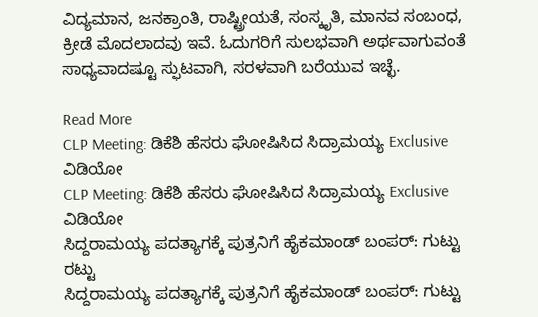ವಿದ್ಯಮಾನ, ಜನಕ್ರಾಂತಿ, ರಾಷ್ಟ್ರೀಯತೆ, ಸಂಸ್ಕೃತಿ, ಮಾನವ ಸಂಬಂಧ, ಕ್ರೀಡೆ ಮೊದಲಾದವು ಇವೆ. ಓದುಗರಿಗೆ ಸುಲಭವಾಗಿ ಅರ್ಥವಾಗುವಂತೆ ಸಾಧ್ಯವಾದಷ್ಟೂ ಸ್ಫುಟವಾಗಿ, ಸರಳವಾಗಿ ಬರೆಯುವ ಇಚ್ಛೆ.

Read More
CLP Meeting: ಡಿಕೆಶಿ ಹೆಸರು ಘೋಷಿಸಿದ ಸಿದ್ರಾಮಯ್ಯ Exclusive ವಿಡಿಯೋ
CLP Meeting: ಡಿಕೆಶಿ ಹೆಸರು ಘೋಷಿಸಿದ ಸಿದ್ರಾಮಯ್ಯ Exclusive ವಿಡಿಯೋ
ಸಿದ್ದರಾಮಯ್ಯ ಪದತ್ಯಾಗಕ್ಕೆ ಪುತ್ರನಿಗೆ ಹೈಕಮಾಂಡ್ ಬಂಪರ್: ಗುಟ್ಟು ರಟ್ಟು
ಸಿದ್ದರಾಮಯ್ಯ ಪದತ್ಯಾಗಕ್ಕೆ ಪುತ್ರನಿಗೆ ಹೈಕಮಾಂಡ್ ಬಂಪರ್: ಗುಟ್ಟು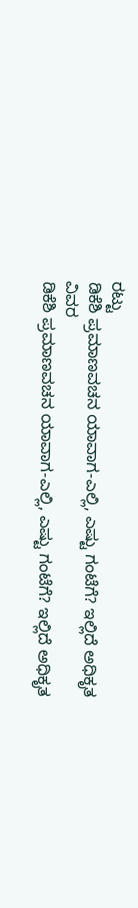ರಟ್ಟು
ಡಿಕೆಶಿ ಪ್ರಮಾಣವಚನ ಯಾವಾಗ-ಎಲ್ಲಿ, ಎಷ್ಟು ಗಂಟೆಗೆ? ಇಲ್ಲಿದೆ ಅಧಿಕೃತ ವಿವರ
ಡಿಕೆಶಿ ಪ್ರಮಾಣವಚನ ಯಾವಾಗ-ಎಲ್ಲಿ, ಎಷ್ಟು ಗಂಟೆಗೆ? ಇಲ್ಲಿದೆ ಅಧಿಕೃತ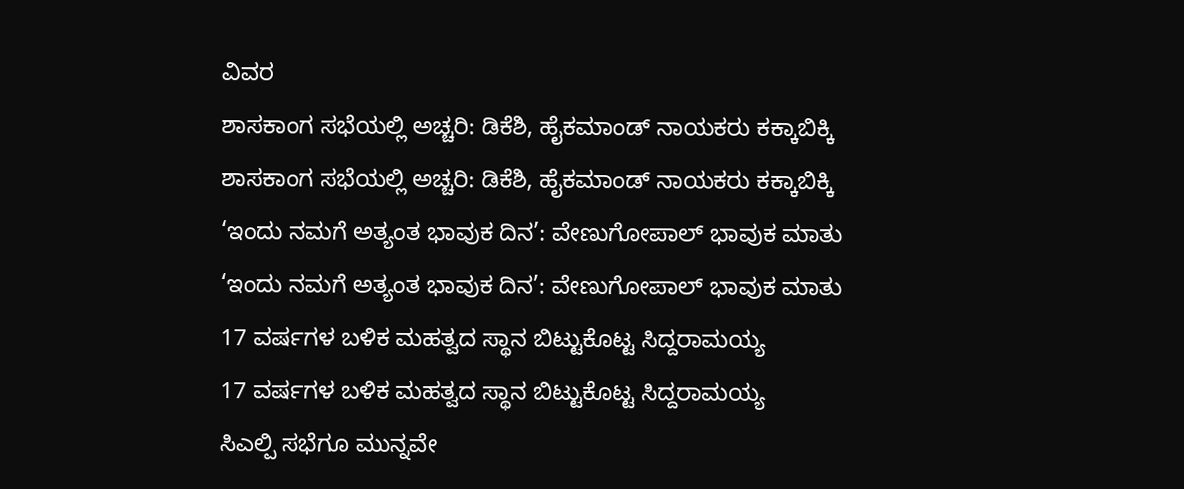ವಿವರ
ಶಾಸಕಾಂಗ ಸಭೆಯಲ್ಲಿ ಅಚ್ಚರಿ: ಡಿಕೆಶಿ, ಹೈಕಮಾಂಡ್ ನಾಯಕರು ಕಕ್ಕಾಬಿಕ್ಕಿ
ಶಾಸಕಾಂಗ ಸಭೆಯಲ್ಲಿ ಅಚ್ಚರಿ: ಡಿಕೆಶಿ, ಹೈಕಮಾಂಡ್ ನಾಯಕರು ಕಕ್ಕಾಬಿಕ್ಕಿ
‘ಇಂದು ನಮಗೆ ಅತ್ಯಂತ ಭಾವುಕ ದಿನ’: ವೇಣುಗೋಪಾಲ್ ಭಾವುಕ ಮಾತು
‘ಇಂದು ನಮಗೆ ಅತ್ಯಂತ ಭಾವುಕ ದಿನ’: ವೇಣುಗೋಪಾಲ್ ಭಾವುಕ ಮಾತು
17 ವರ್ಷಗಳ ಬಳಿಕ ಮಹತ್ವದ ಸ್ಥಾನ ಬಿಟ್ಟುಕೊಟ್ಟ ಸಿದ್ದರಾಮಯ್ಯ
17 ವರ್ಷಗಳ ಬಳಿಕ ಮಹತ್ವದ ಸ್ಥಾನ ಬಿಟ್ಟುಕೊಟ್ಟ ಸಿದ್ದರಾಮಯ್ಯ
ಸಿಎಲ್ಪಿ ಸಭೆಗೂ ಮುನ್ನವೇ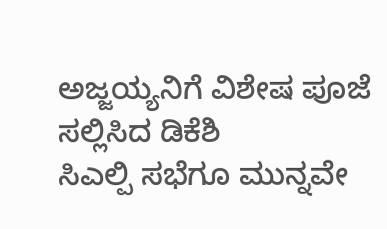ಅಜ್ಜಯ್ಯನಿಗೆ ವಿಶೇಷ ಪೂಜೆ ಸಲ್ಲಿಸಿದ ಡಿಕೆಶಿ
ಸಿಎಲ್ಪಿ ಸಭೆಗೂ ಮುನ್ನವೇ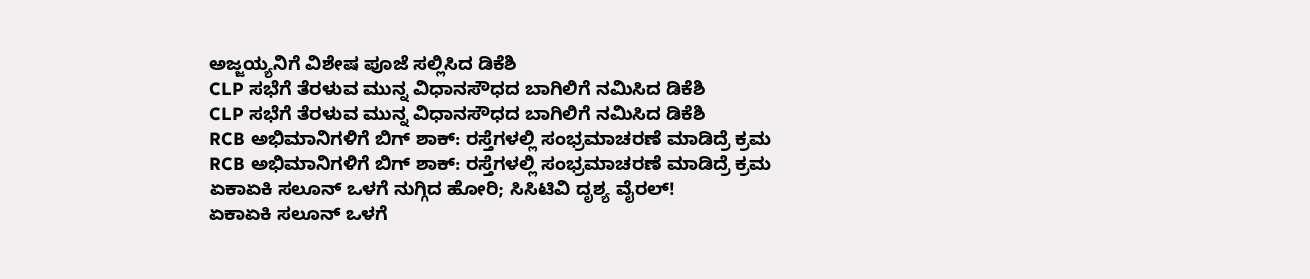ಅಜ್ಜಯ್ಯನಿಗೆ ವಿಶೇಷ ಪೂಜೆ ಸಲ್ಲಿಸಿದ ಡಿಕೆಶಿ
CLP ಸಭೆಗೆ ತೆರಳುವ ಮುನ್ನ ವಿಧಾನಸೌಧದ ಬಾಗಿಲಿಗೆ ನಮಿಸಿದ ಡಿಕೆಶಿ
CLP ಸಭೆಗೆ ತೆರಳುವ ಮುನ್ನ ವಿಧಾನಸೌಧದ ಬಾಗಿಲಿಗೆ ನಮಿಸಿದ ಡಿಕೆಶಿ
RCB ಅಭಿಮಾನಿಗಳಿಗೆ ಬಿಗ್ ಶಾಕ್: ರಸ್ತೆಗಳಲ್ಲಿ ಸಂಭ್ರಮಾಚರಣೆ ಮಾಡಿದ್ರೆ ಕ್ರಮ
RCB ಅಭಿಮಾನಿಗಳಿಗೆ ಬಿಗ್ ಶಾಕ್: ರಸ್ತೆಗಳಲ್ಲಿ ಸಂಭ್ರಮಾಚರಣೆ ಮಾಡಿದ್ರೆ ಕ್ರಮ
ಏಕಾಏಕಿ ಸಲೂನ್ ಒಳಗೆ ನುಗ್ಗಿದ ಹೋರಿ; ಸಿಸಿಟಿವಿ ದೃಶ್ಯ ವೈರಲ್!
ಏಕಾಏಕಿ ಸಲೂನ್ ಒಳಗೆ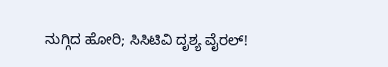ನುಗ್ಗಿದ ಹೋರಿ; ಸಿಸಿಟಿವಿ ದೃಶ್ಯ ವೈರಲ್!